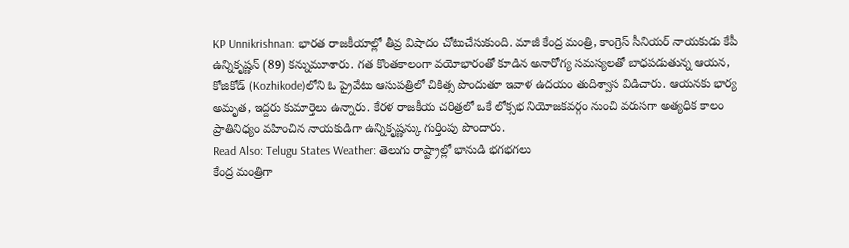KP Unnikrishnan: భారత రాజకీయాల్లో తీవ్ర విషాదం చోటుచేసుకుంది. మాజీ కేంద్ర మంత్రి, కాంగ్రెస్ సీనియర్ నాయకుడు కేపీ ఉన్నికృష్ణన్ (89) కన్నుమూశారు. గత కొంతకాలంగా వయోభారంతో కూడిన అనారోగ్య సమస్యలతో బాధపడుతున్న ఆయన, కోజికోడ్ (Kozhikode)లోని ఓ ప్రైవేటు ఆసుపత్రిలో చికిత్స పొందుతూ ఇవాళ ఉదయం తుదిశ్వాస విడిచారు. ఆయనకు భార్య అమృత, ఇద్దరు కుమార్తెలు ఉన్నారు. కేరళ రాజకీయ చరిత్రలో ఒకే లోక్సభ నియోజకవర్గం నుంచి వరుసగా అత్యధిక కాలం ప్రాతినిధ్యం వహించిన నాయకుడిగా ఉన్నికృష్ణన్కు గుర్తింపు పొందారు.
Read Also: Telugu States Weather: తెలుగు రాష్ట్రాల్లో భానుడి భగభగలు
కేంద్ర మంత్రిగా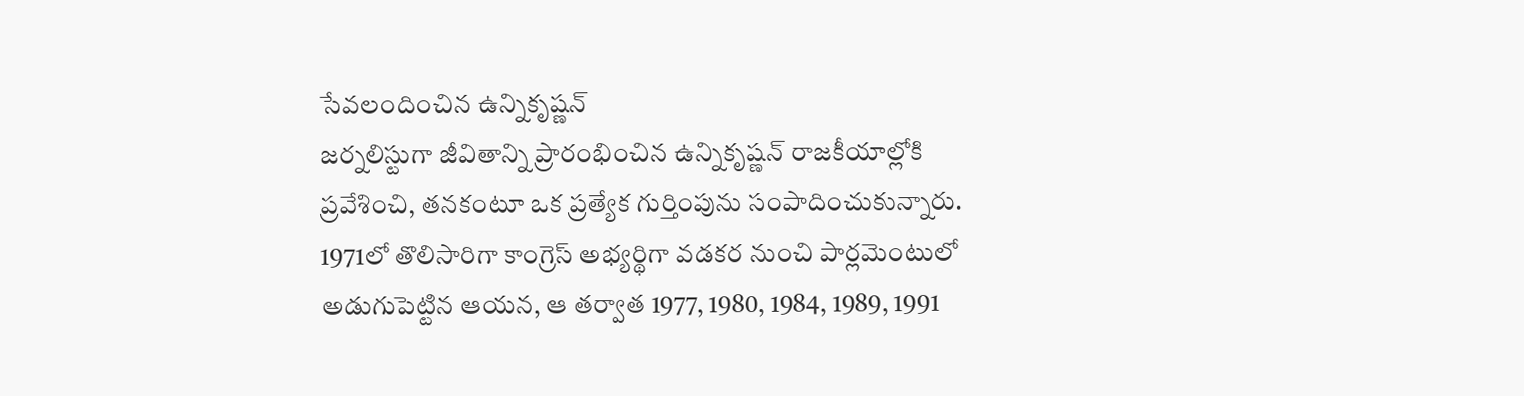సేవలందించిన ఉన్నికృష్ణన్
జర్నలిస్టుగా జీవితాన్ని ప్రారంభించిన ఉన్నికృష్ణన్ రాజకీయాల్లోకి ప్రవేశించి, తనకంటూ ఒక ప్రత్యేక గుర్తింపును సంపాదించుకున్నారు. 1971లో తొలిసారిగా కాంగ్రెస్ అభ్యర్థిగా వడకర నుంచి పార్లమెంటులో అడుగుపెట్టిన ఆయన, ఆ తర్వాత 1977, 1980, 1984, 1989, 1991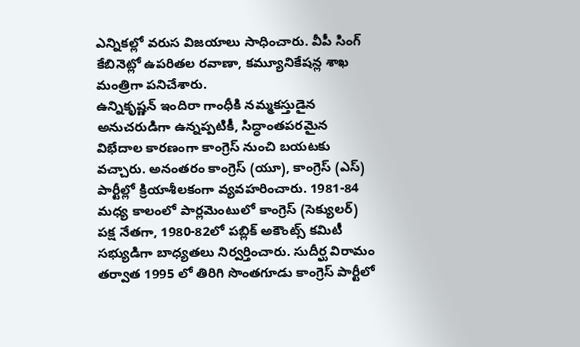ఎన్నికల్లో వరుస విజయాలు సాధించారు. వీపీ సింగ్ కేబినెట్లో ఉపరితల రవాణా, కమ్యూనికేషన్ల శాఖ మంత్రిగా పనిచేశారు.
ఉన్నికృష్ణన్ ఇందిరా గాంధీకి నమ్మకస్తుడైన అనుచరుడిగా ఉన్నప్పటికీ, సిద్ధాంతపరమైన విభేదాల కారణంగా కాంగ్రెస్ నుంచి బయటకు వచ్చారు. అనంతరం కాంగ్రెస్ (యూ), కాంగ్రెస్ (ఎస్) పార్టీల్లో క్రియాశీలకంగా వ్యవహరించారు. 1981-84 మధ్య కాలంలో పార్లమెంటులో కాంగ్రెస్ (సెక్యులర్) పక్ష నేతగా, 1980-82లో పబ్లిక్ అకౌంట్స్ కమిటీ సభ్యుడిగా బాధ్యతలు నిర్వర్తించారు. సుదీర్ఘ విరామం తర్వాత 1995 లో తిరిగి సొంతగూడు కాంగ్రెస్ పార్టీలో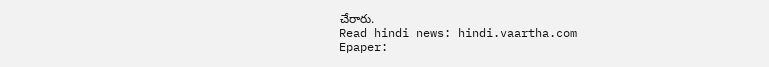చేరారు.
Read hindi news: hindi.vaartha.com
Epaper: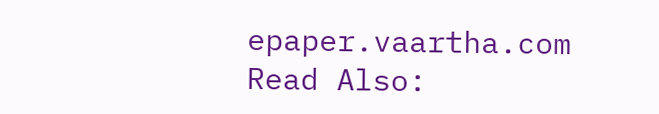epaper.vaartha.com
Read Also: